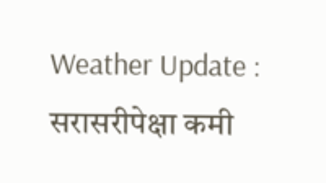Weather Update : सरासरीपेक्षा कमी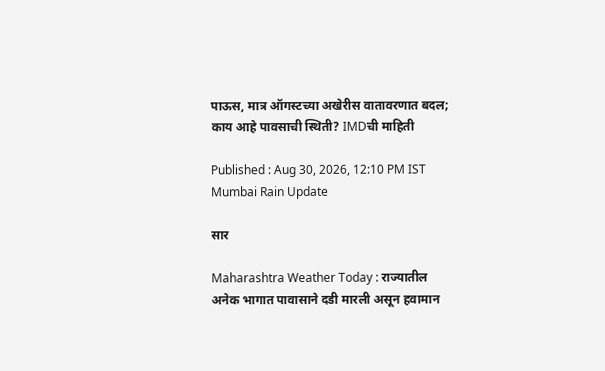पाऊस, मात्र ऑगस्टच्या अखेरीस वातावरणात बदल; काय आहे पावसाची स्थिती? IMDची माहिती

Published : Aug 30, 2026, 12:10 PM IST
Mumbai Rain Update

सार

Maharashtra Weather Today : राज्यातील अनेक भागात पावासाने दडी मारली असून हवामान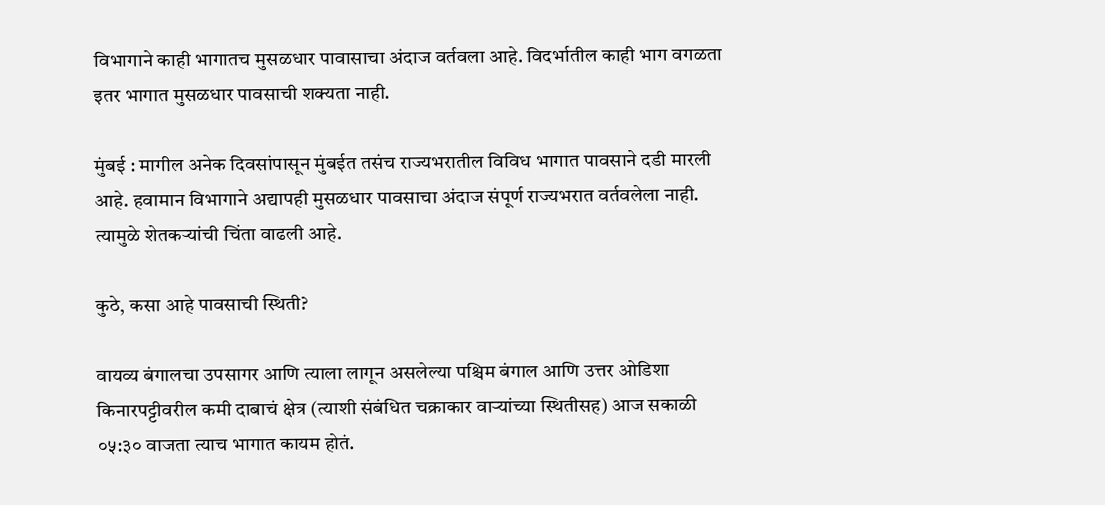विभागाने काही भागातच मुसळधार पावासाचा अंदाज वर्तवला आहे. विदर्भातील काही भाग वगळता इतर भागात मुसळधार पावसाची शक्यता नाही.

मुंबई : मागील अनेक दिवसांपासून मुंबईत तसंच राज्यभरातील विविध भागात पावसाने दडी मारली आहे. हवामान विभागाने अद्यापही मुसळधार पावसाचा अंदाज संपूर्ण राज्यभरात वर्तवलेला नाही. त्यामुळे शेतकऱ्यांची चिंता वाढली आहे.

कुठे, कसा आहे पावसाची स्थिती?

वायव्य बंगालचा उपसागर आणि त्याला लागून असलेल्या पश्चिम बंगाल आणि उत्तर ओडिशा किनारपट्टीवरील कमी दाबाचं क्षेत्र (त्याशी संबंधित चक्राकार वाऱ्यांच्या स्थितीसह) आज सकाळी ०५:३० वाजता त्याच भागात कायम होतं.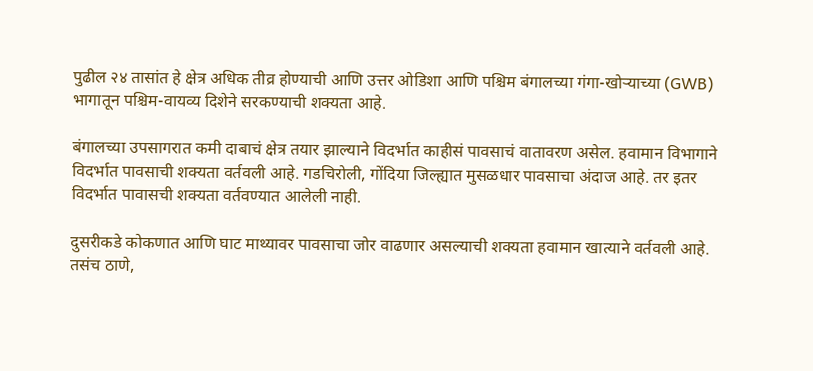पुढील २४ तासांत हे क्षेत्र अधिक तीव्र होण्याची आणि उत्तर ओडिशा आणि पश्चिम बंगालच्या गंगा-खोऱ्याच्या (GWB) भागातून पश्चिम-वायव्य दिशेने सरकण्याची शक्यता आहे.

बंगालच्या उपसागरात कमी दाबाचं क्षेत्र तयार झाल्याने विदर्भात काहीसं पावसाचं वातावरण असेल. हवामान विभागाने विदर्भात पावसाची शक्यता वर्तवली आहे. गडचिरोली, गोंदिया जिल्ह्यात मुसळधार पावसाचा अंदाज आहे. तर इतर विदर्भात पावासची शक्यता वर्तवण्यात आलेली नाही.

दुसरीकडे कोकणात आणि घाट माथ्यावर पावसाचा जोर वाढणार असल्याची शक्यता हवामान खात्याने वर्तवली आहे. तसंच ठाणे,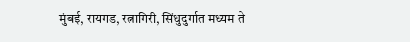मुंबई, रायगड, रत्नागिरी, सिंधुदुर्गात मध्यम ते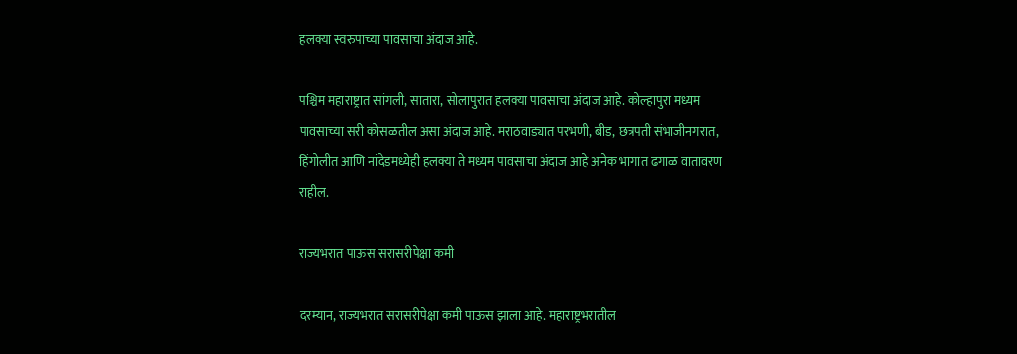हलक्या स्वरुपाच्या पावसाचा अंदाज आहे.

पश्चिम महाराष्ट्रात सांगली, सातारा, सोलापुरात हलक्या पावसाचा अंदाज आहे. कोल्हापुरा मध्यम पावसाच्या सरी कोसळतील असा अंदाज आहे. मराठवाड्यात परभणी, बीड, छत्रपती संभाजीनगरात, हिंगोलीत आणि नांदेडमध्येही हलक्या ते मध्यम पावसाचा अंदाज आहे अनेक भागात ढगाळ वातावरण राहील.

राज्यभरात पाऊस सरासरीपेक्षा कमी

दरम्यान, राज्यभरात सरासरीपेक्षा कमी पाऊस झाला आहे. महाराष्ट्रभरातील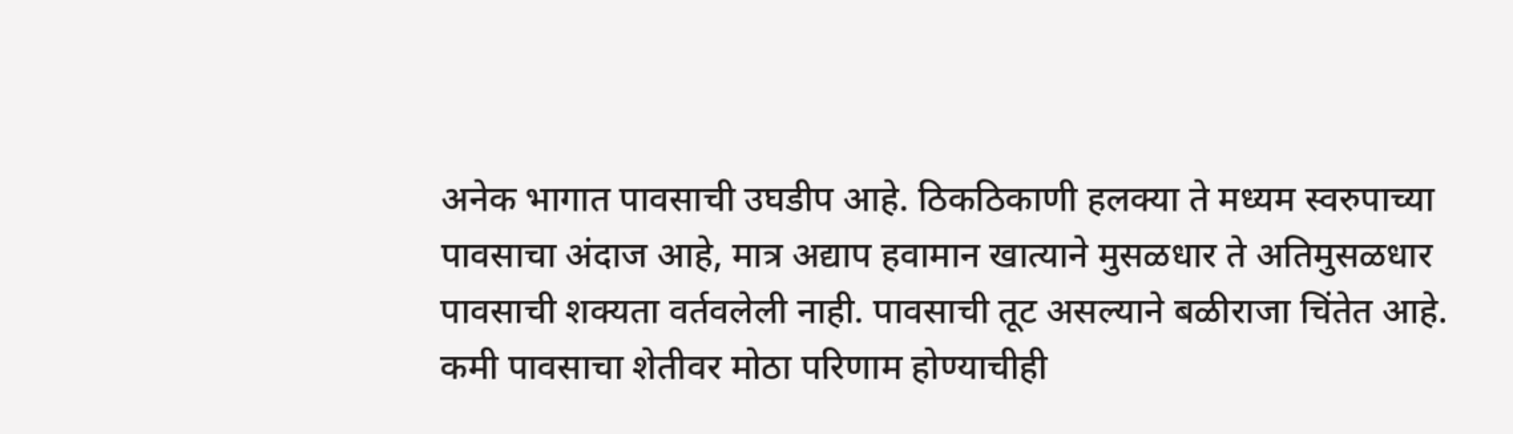अनेक भागात पावसाची उघडीप आहे. ठिकठिकाणी हलक्या ते मध्यम स्वरुपाच्या पावसाचा अंदाज आहे, मात्र अद्याप हवामान खात्याने मुसळधार ते अतिमुसळधार पावसाची शक्यता वर्तवलेली नाही. पावसाची तूट असल्याने बळीराजा चिंतेत आहे. कमी पावसाचा शेतीवर मोठा परिणाम होण्याचीही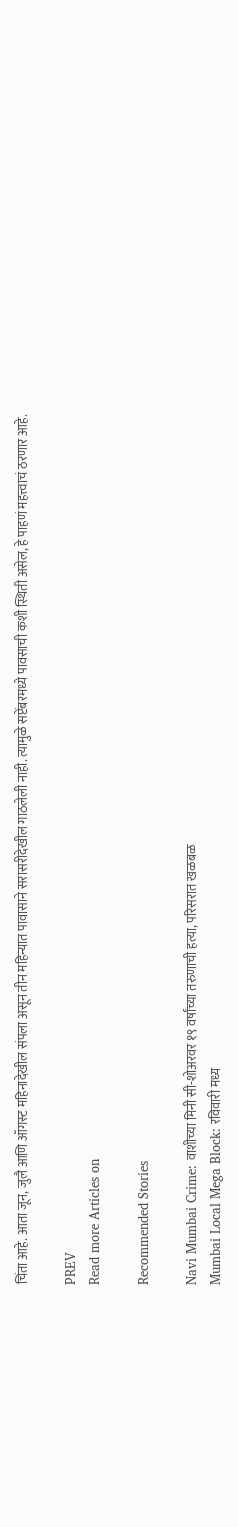चिंता आहे. आता जून, जुलै आणि ऑगस्ट महिनादेखील संपला असून तीन महिन्यात पावासाने सरासरीदेखील गाठलेली नाही. त्यामुळे सप्टेंबरमध्ये पावसाची कशी स्थिती असेल, हे पाहणं महत्त्वाचं ठरणार आहे.

PREV
Read more Articles on

Recommended Stories

Navi Mumbai Crime: वाशीच्या मिनी सी-शोअरवर १९ वर्षांच्या तरुणाची हत्या, परिसरात खळबळ
Mumbai Local Mega Block: रविवारी मध्य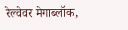रेल्वेवर मेगाब्लॉक,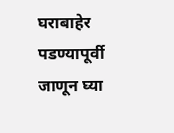घराबाहेर पडण्यापूर्वी जाणून घ्या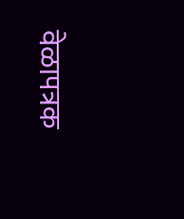वेळापत्रक